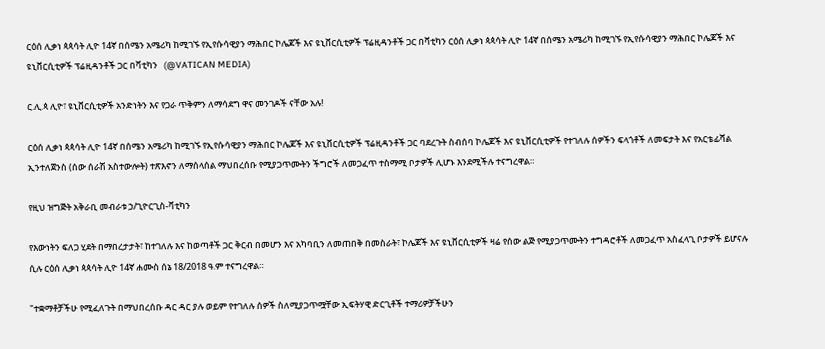ርዕሰ ሊቃነ ጳጳሳት ሊዮ 14ኛ በሰሜን አሜሪካ ከሚገኙ የኢየሱሳዊያን ማሕበር ኮሌጆች እና ዩኒቨርሲቲዎች ፕሬዚዳንቶች ጋር በቫቲካን ርዕሰ ሊቃነ ጳጳሳት ሊዮ 14ኛ በሰሜን አሜሪካ ከሚገኙ የኢየሱሳዊያን ማሕበር ኮሌጆች እና ዩኒቨርሲቲዎች ፕሬዚዳንቶች ጋር በቫቲካን   (@VATICAN MEDIA)

ር.ሊ.ጳ ሊዮ፣ ዩኒቨርሲቲዎች አንድነትን እና የጋራ ጥቅምን ለማሳደግ ዋና መንገዶች ናቸው አሉ!

ርዕሰ ሊቃነ ጳጳሳት ሊዮ 14ኛ በሰሜን አሜሪካ ከሚገኙ የኢየሱሳዊያን ማሕበር ኮሌጆች እና ዩኒቨርሲቲዎች ፕሬዚዳንቶች ጋር ባደረጉት ስብሰባ ኮሌጆች እና ዩኒቨርሲቲዎች የተገለሉ ሰዎችን ፍላጎቶች ለመፍታት እና የአርቴፊሻል ኢንተለጀንስ (ሰው ሰራሽ አስተውሎት) ተጽእኖን ለማሰላሰል ማህበረሰቡ የሚያጋጥሙትን ችግሮች ለመጋፈጥ ተስማሚ ቦታዎች ሊሆኑ እንደሚችሉ ተናግረዋል።

የዚህ ዝግጅት አቅራቢ መብራቱ ኃ/ጊዮርጊስ-ቫቲካን

የእውነትን ፍለጋ ሂደት በማበረታታት፣ ከተገለሉ እና ከወጣቶች ጋር ቅርብ በመሆን እና አካባቢን ለመጠበቅ በመስራት፣ ኮሌጆች እና ዩኒቨርሲቲዎች ዛሬ የሰው ልጅ የሚያጋጥሙትን ተግዳሮቶች ለመጋፈጥ አስፈላጊ ቦታዎች ይሆናሉ ሲሉ ርዕሰ ሊቃነ ጳጳሳት ሊዮ 14ኛ ሐሙስ ሰኔ 18/2018 ዓ.ም ተናግረዋል።

"ተቋማቶቻችሁ የሚፈለጉት በማህበረሰቡ ዳር ዳር ያሉ ወይም የተገለሉ ሰዎች ስለሚያጋጥሟቸው ኢፍትሃዊ ድርጊቶች ተማሪዎቻችሁን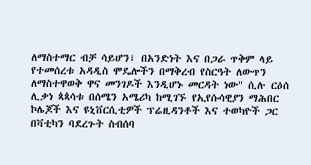ለማስተማር ብቻ ሳይሆን፣ በአንድነት እና በጋራ ጥቅም ላይ የተመሰረቱ አዳዲስ ሞዴሎችን በማቅረብ የስርዓት ለውጥን ለማስተዋወቅ ዋና መንገዶች እንዲሆኑ መርዳት ነው" ሲሉ ርዕሰ ሊቃነ ጳጳሳቱ በሰሜን አሜሪካ ከሚገኙ የኢየሱሳዊያን ማሕበር ኮሌጆች እና ዩኒቨርሲቲዎች ፕሬዚዳንቶች እና ተወካዮች ጋር በቫቲካን ባደረጉት ስብሰባ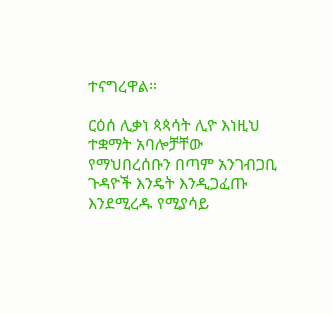ተናግረዋል።

ርዕሰ ሊቃነ ጳጳሳት ሊዮ እነዚህ ተቋማት አባሎቻቸው የማህበረሰቡን በጣም አንገብጋቢ ጉዳዮች እንዴት እንዲጋፈጡ እንደሚረዱ የሚያሳይ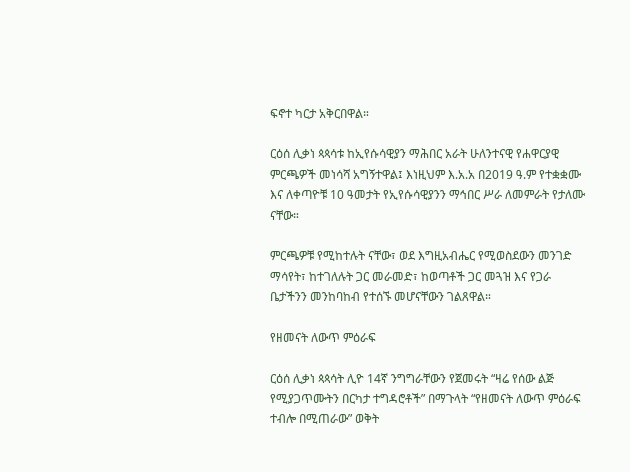ፍኖተ ካርታ አቅርበዋል።

ርዕሰ ሊቃነ ጳጳሳቱ ከኢየሱሳዊያን ማሕበር አራት ሁለንተናዊ የሐዋርያዊ ምርጫዎች መነሳሻ አግኝተዋል፤ እነዚህም እ.አ.አ በ2019 ዓ.ም የተቋቋሙ እና ለቀጣዮቹ 10 ዓመታት የኢየሱሳዊያንን ማኅበር ሥራ ለመምራት የታለሙ ናቸው።

ምርጫዎቹ የሚከተሉት ናቸው፣ ወደ እግዚአብሔር የሚወስደውን መንገድ ማሳየት፣ ከተገለሉት ጋር መራመድ፣ ከወጣቶች ጋር መጓዝ እና የጋራ ቤታችንን መንከባከብ የተሰኙ መሆናቸውን ገልጸዋል።

የዘመናት ለውጥ ምዕራፍ

ርዕሰ ሊቃነ ጳጳሳት ሊዮ 14ኛ ንግግራቸውን የጀመሩት “ዛሬ የሰው ልጅ የሚያጋጥሙትን በርካታ ተግዳሮቶች” በማጉላት “የዘመናት ለውጥ ምዕራፍ ተብሎ በሚጠራው” ወቅት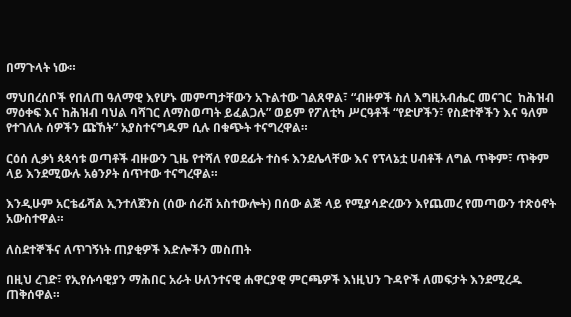በማጉላት ነው።

ማህበረሰቦች የበለጠ ዓለማዊ እየሆኑ መምጣታቸውን አጉልተው ገልጸዋል፣ “ብዙዎች ስለ እግዚአብሔር መናገር  ከሕዝብ ማዕቀፍ እና ከሕዝብ ባህል ባሻገር ለማስወጣት ይፈልጋሉ” ወይም የፖለቲካ ሥርዓቶች “የድሆችን፣ የስደተኞችን እና ዓለም የተገለሉ ሰዎችን ጩኸት” አያስተናግዱም ሲሉ በቁጭት ተናግረዋል።

ርዕሰ ሊቃነ ጳጳሳቱ ወጣቶች ብዙውን ጊዜ የተሻለ የወደፊት ተስፋ እንደሌላቸው እና የፕላኔቷ ሀብቶች ለግል ጥቅም፣ ጥቅም ላይ እንደሚውሉ አፅንዖት ሰጥተው ተናግረዋል።

እንዲሁም አርቴፊሻል ኢንተለጀንስ (ሰው ሰራሽ አስተውሎት) በሰው ልጅ ላይ የሚያሳድረውን እየጨመረ የመጣውን ተጽዕኖት አውስተዋል።

ለስደተኞችና ለጥገኝነት ጠያቂዎች እድሎችን መስጠት

በዚህ ረገድ፣ የኢየሱሳዊያን ማሕበር አራት ሁለንተናዊ ሐዋርያዊ ምርጫዎች እነዚህን ጉዳዮች ለመፍታት እንደሚረዱ ጠቅሰዋል።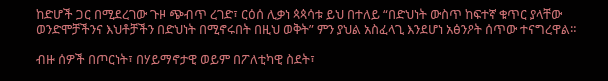ከድሆች ጋር በሚደረገው ጉዞ ጭብጥ ረገድ፣ ርዕሰ ሊቃነ ጳጳሳቱ ይህ በተለይ “በድህነት ውስጥ ከፍተኛ ቁጥር ያላቸው ወንድሞቻችንና እህቶቻችን በድህነት በሚኖሩበት በዚህ ወቅት” ምን ያህል አስፈላጊ እንደሆነ አፅንዖት ሰጥው ተናግረዋል።

ብዙ ሰዎች በጦርነት፣ በሃይማኖታዊ ወይም በፖለቲካዊ ስደት፣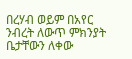በረሃብ ወይም በአየር ንብረት ለውጥ ምክንያት ቤታቸውን ለቀው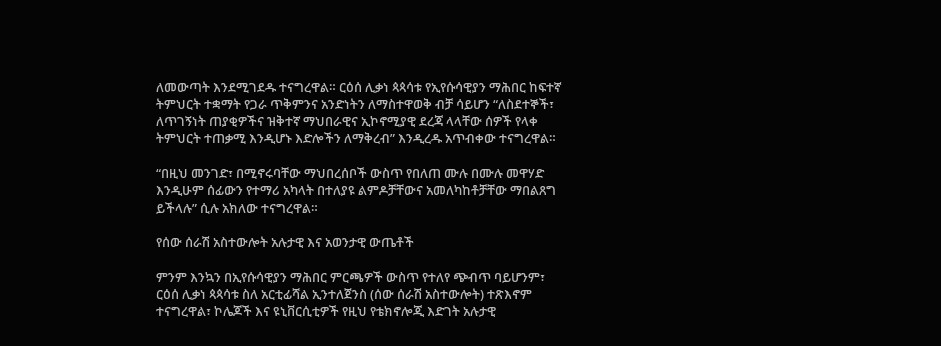ለመውጣት እንደሚገደዱ ተናግረዋል። ርዕሰ ሊቃነ ጳጳሳቱ የኢየሱሳዊያን ማሕበር ከፍተኛ ትምህርት ተቋማት የጋራ ጥቅምንና አንድነትን ለማስተዋወቅ ብቻ ሳይሆን “ለስደተኞች፣ ለጥገኝነት ጠያቂዎችና ዝቅተኛ ማህበራዊና ኢኮኖሚያዊ ደረጃ ላላቸው ሰዎች የላቀ ትምህርት ተጠቃሚ እንዲሆኑ እድሎችን ለማቅረብ” እንዲረዱ አጥብቀው ተናግረዋል።

“በዚህ መንገድ፣ በሚኖሩባቸው ማህበረሰቦች ውስጥ የበለጠ ሙሉ በሙሉ መዋሃድ እንዲሁም ሰፊውን የተማሪ አካላት በተለያዩ ልምዶቻቸውና አመለካከቶቻቸው ማበልጸግ ይችላሉ” ሲሉ አክለው ተናግረዋል።

የሰው ሰራሽ አስተውሎት አሉታዊ እና አወንታዊ ውጤቶች

ምንም እንኳን በኢየሱሳዊያን ማሕበር ምርጫዎች ውስጥ የተለየ ጭብጥ ባይሆንም፣ ርዕሰ ሊቃነ ጳጳሳቱ ስለ አርቲፊሻል ኢንተለጀንስ (ሰው ሰራሽ አስተውሎት) ተጽእኖም ተናግረዋል፣ ኮሌጆች እና ዩኒቨርሲቲዎች የዚህ የቴክኖሎጂ እድገት አሉታዊ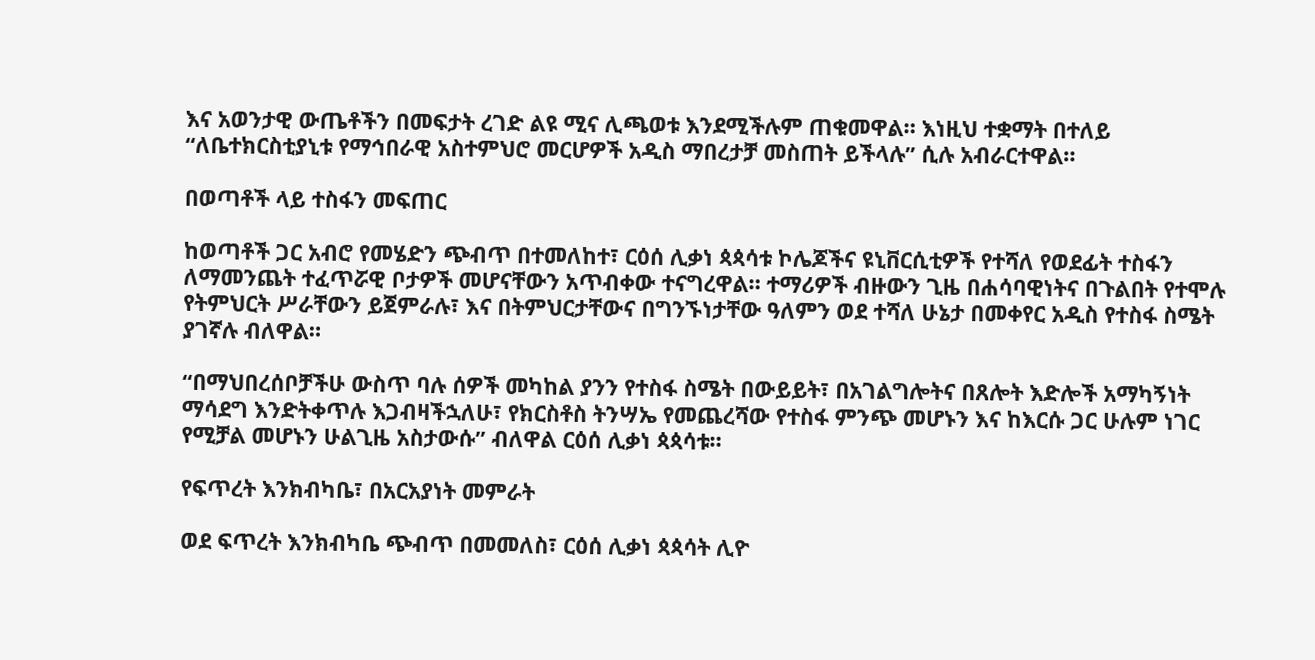እና አወንታዊ ውጤቶችን በመፍታት ረገድ ልዩ ሚና ሊጫወቱ እንደሚችሉም ጠቁመዋል። እነዚህ ተቋማት በተለይ “ለቤተክርስቲያኒቱ የማኅበራዊ አስተምህሮ መርሆዎች አዲስ ማበረታቻ መስጠት ይችላሉ” ሲሉ አብራርተዋል።

በወጣቶች ላይ ተስፋን መፍጠር

ከወጣቶች ጋር አብሮ የመሄድን ጭብጥ በተመለከተ፣ ርዕሰ ሊቃነ ጳጳሳቱ ኮሌጆችና ዩኒቨርሲቲዎች የተሻለ የወደፊት ተስፋን ለማመንጨት ተፈጥሯዊ ቦታዎች መሆናቸውን አጥብቀው ተናግረዋል። ተማሪዎች ብዙውን ጊዜ በሐሳባዊነትና በጉልበት የተሞሉ የትምህርት ሥራቸውን ይጀምራሉ፣ እና በትምህርታቸውና በግንኙነታቸው ዓለምን ወደ ተሻለ ሁኔታ በመቀየር አዲስ የተስፋ ስሜት ያገኛሉ ብለዋል።

“በማህበረሰቦቻችሁ ውስጥ ባሉ ሰዎች መካከል ያንን የተስፋ ስሜት በውይይት፣ በአገልግሎትና በጸሎት እድሎች አማካኝነት ማሳደግ እንድትቀጥሉ እጋብዛችኋለሁ፣ የክርስቶስ ትንሣኤ የመጨረሻው የተስፋ ምንጭ መሆኑን እና ከእርሱ ጋር ሁሉም ነገር የሚቻል መሆኑን ሁልጊዜ አስታውሱ” ብለዋል ርዕሰ ሊቃነ ጳጳሳቱ።

የፍጥረት እንክብካቤ፣ በአርአያነት መምራት

ወደ ፍጥረት እንክብካቤ ጭብጥ በመመለስ፣ ርዕሰ ሊቃነ ጳጳሳት ሊዮ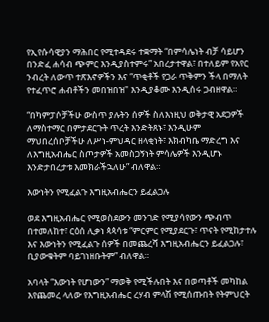የኢየሱሳዊያን ማሕበር የሚተዳደሩ ተቋማት “በምሳሌነት ብቻ ሳይሆን በንድፈ ሐሳብ ጭምር እንዲያስተምሩ” አበረታተዋል፣ በተለይም የአየር ንብረት ለውጥ ተጽእኖዎችን እና “ጥቂቶች የጋራ ጥቅምን ችላ በማለት የተፈጥሮ ሐብቶችን መበዝበዝ" እንዲያቆሙ እንዲሰሩ ጋብዘዋል።

“በካምፓሶቻችሁ ውስጥ ያሉትን ሰዎች ስለእነዚህ ወቅታዊ አደጋዎች ለማስተማር በምታደርጉት ጥረት እንድትጸኑ፣ እንዲሁም ማህበረሰቦቻችሁ ለሥነ-ምህዳር ዘላቂነት፣ እክብካቤ ማድረግ እና ለእግዚአብሔር ስጦታዎች አመስጋኝነት ምሳሌዎች እንዲሆኑ እንድታበረታቱ እመክራችኋለሁ” ብለዋል።

እውነትን የሚፈልጉ እግዚአብሔርን ይፈልጋሉ

ወደ እግዚአብሔር የሚወስደውን መንገድ የሚያሳየውን ጭብጥ በተመለከተ፣ ርዕሰ ሊቃነ ጳጳሳቱ “ምርምር የሚያደርጉ፣ ጥናት የሚከታተሉ እና እውነትን የሚፈልጉ ሰዎች በመጨረሻ እግዚአብሔርን ይፈልጋሉ፣ ቢያውቁትም ባይገነዘቡትም” ብለዋል።

አባላት “እውነት የሆነውን” ማወቅ የሚችሉበት እና በወጣቶች መካከል እየጨመረ ላለው የእግዚአብሔር ረሃብ ምላሽ የሚሰጡበት የትምህርት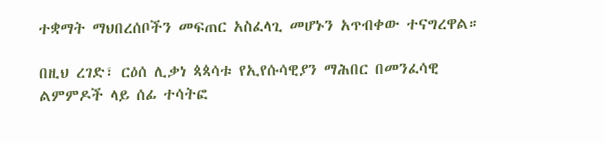ተቋማት ማህበረሰቦችን መፍጠር አስፈላጊ መሆኑን አጥብቀው ተናግረዋል።

በዚህ ረገድ፣ ርዕሰ ሊቃነ ጳጳሳቱ የኢየሱሳዊያን ማሕበር በመንፈሳዊ ልምምዶች ላይ ሰፊ ተሳትፎ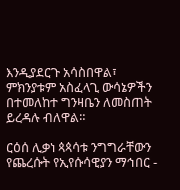እንዲያደርጉ አሳስበዋል፣ ምክንያቱም አስፈላጊ ውሳኔዎችን በተመለከተ ግንዛቤን ለመስጠት ይረዳሉ ብለዋል።

ርዕሰ ሊቃነ ጳጳሳቱ ንግግራቸውን የጨረሱት የኢየሱሳዊያን ማኅበር -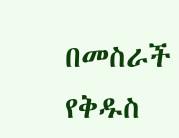በመስራች የቅዱስ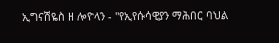ኢግናሽዬስ ዘ ሎዮላን - "የኢየሱሳዊያን ማሕበር ባህል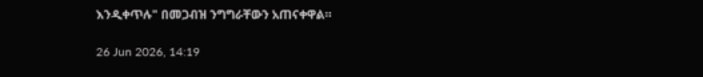እንዲቀጥሉ" በመጋብዝ ንግግራቸውን አጠናቀዋል።

26 Jun 2026, 14:19